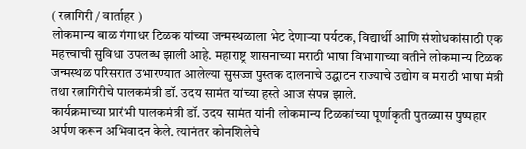( रत्नागिरी / वार्ताहर )
लोकमान्य बाळ गंगाधर टिळक यांच्या जन्मस्थळाला भेट देणाऱ्या पर्यटक, विद्यार्थी आणि संशोधकांसाठी एक महत्त्वाची सुविधा उपलब्ध झाली आहे. महाराष्ट्र शासनाच्या मराठी भाषा विभागाच्या वतीने लोकमान्य टिळक जन्मस्थळ परिसरात उभारण्यात आलेल्या सुसज्ज पुस्तक दालनाचे उद्घाटन राज्याचे उद्योग व मराठी भाषा मंत्री तथा रत्नागिरीचे पालकमंत्री डॉ. उदय सामंत यांच्या हस्ते आज संपन्न झाले.
कार्यक्रमाच्या प्रारंभी पालकमंत्री डॉ. उदय सामंत यांनी लोकमान्य टिळकांच्या पूर्णाकृती पुतळ्यास पुष्पहार अर्पण करून अभिवादन केले. त्यानंतर कोनशिलेचे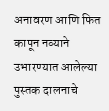अनावरण आणि फित कापून नव्याने उभारण्यात आलेल्या पुस्तक दालनाचे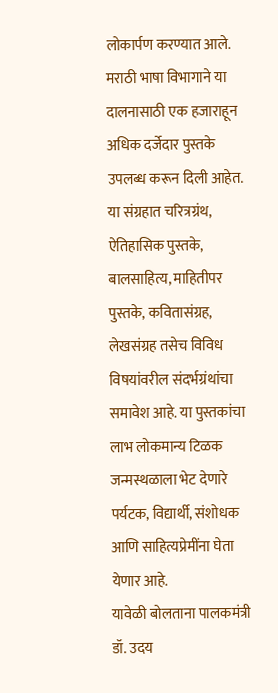लोकार्पण करण्यात आले.
मराठी भाषा विभागाने या दालनासाठी एक हजाराहून अधिक दर्जेदार पुस्तके उपलब्ध करून दिली आहेत. या संग्रहात चरित्रग्रंथ, ऐतिहासिक पुस्तके, बालसाहित्य, माहितीपर पुस्तके, कवितासंग्रह, लेखसंग्रह तसेच विविध विषयांवरील संदर्भग्रंथांचा समावेश आहे. या पुस्तकांचा लाभ लोकमान्य टिळक जन्मस्थळाला भेट देणारे पर्यटक, विद्यार्थी, संशोधक आणि साहित्यप्रेमींना घेता येणार आहे.
यावेळी बोलताना पालकमंत्री डॉ. उदय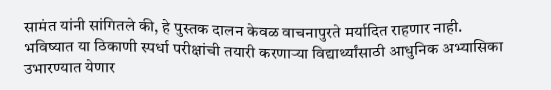सामंत यांनी सांगितले की, हे पुस्तक दालन केवळ वाचनापुरते मर्यादित राहणार नाही. भविष्यात या ठिकाणी स्पर्धा परीक्षांची तयारी करणाऱ्या विद्यार्थ्यांसाठी आधुनिक अभ्यासिका उभारण्यात येणार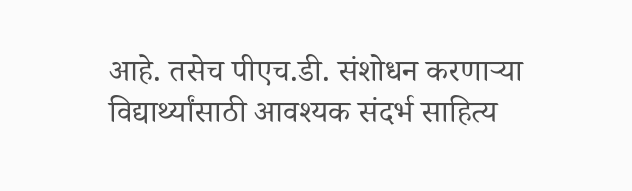आहे. तसेच पीएच.डी. संशोधन करणाऱ्या विद्यार्थ्यांसाठी आवश्यक संदर्भ साहित्य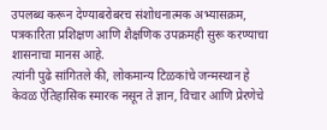उपलब्ध करून देण्याबरोबरच संशोधनात्मक अभ्यासक्रम, पत्रकारिता प्रशिक्षण आणि शैक्षणिक उपक्रमही सुरू करण्याचा शासनाचा मानस आहे.
त्यांनी पुढे सांगितले की, लोकमान्य टिळकांचे जन्मस्थान हे केवळ ऐतिहासिक स्मारक नसून ते ज्ञान, विचार आणि प्रेरणेचे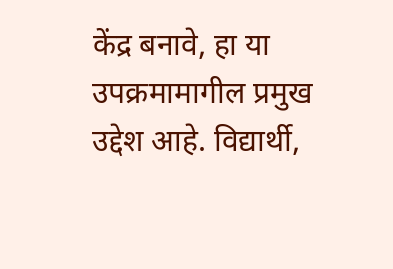केंद्र बनावे, हा या उपक्रमामागील प्रमुख उद्देश आहे. विद्यार्थी,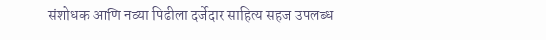संशोधक आणि नव्या पिढीला दर्जेदार साहित्य सहज उपलब्ध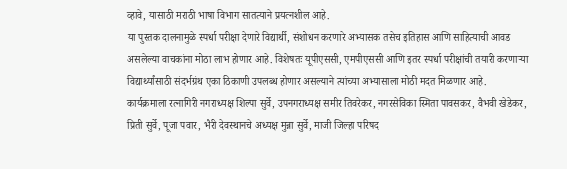व्हावे, यासाठी मराठी भाषा विभाग सातत्याने प्रयत्नशील आहे.
या पुस्तक दालनामुळे स्पर्धा परीक्षा देणारे विद्यार्थी, संशोधन करणारे अभ्यासक तसेच इतिहास आणि साहित्याची आवड असलेल्या वाचकांना मोठा लाभ होणार आहे. विशेषतः यूपीएससी, एमपीएससी आणि इतर स्पर्धा परीक्षांची तयारी करणाऱ्या विद्यार्थ्यांसाठी संदर्भग्रंथ एका ठिकाणी उपलब्ध होणार असल्याने त्यांच्या अभ्यासाला मोठी मदत मिळणार आहे.
कार्यक्रमाला रत्नागिरी नगराध्यक्ष शिल्पा सुर्वे, उपनगराध्यक्ष समीर तिवरेकर, नगरसेविका स्मिता पावसकर, वैभवी खेडेकर, प्रिती सुर्वे, पूजा पवार, भैरी देवस्थानचे अध्यक्ष मुन्ना सुर्वे, माजी जिल्हा परिषद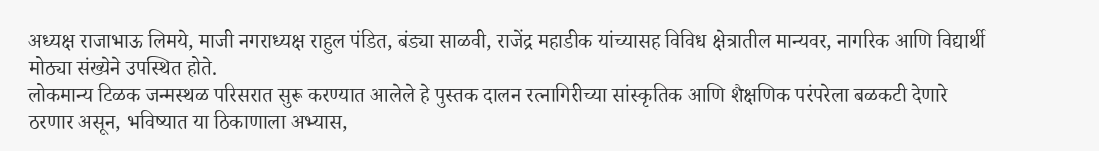अध्यक्ष राजाभाऊ लिमये, माजी नगराध्यक्ष राहुल पंडित, बंड्या साळवी, राजेंद्र महाडीक यांच्यासह विविध क्षेत्रातील मान्यवर, नागरिक आणि विद्यार्थी मोठ्या संख्येने उपस्थित होते.
लोकमान्य टिळक जन्मस्थळ परिसरात सुरू करण्यात आलेले हे पुस्तक दालन रत्नागिरीच्या सांस्कृतिक आणि शैक्षणिक परंपरेला बळकटी देणारे ठरणार असून, भविष्यात या ठिकाणाला अभ्यास,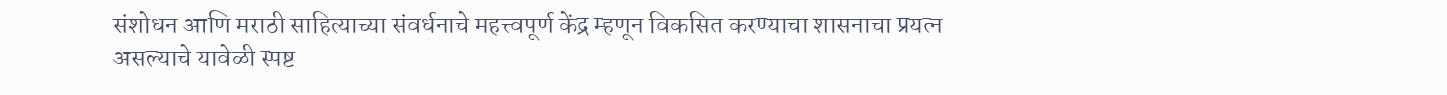संशोधन आणि मराठी साहित्याच्या संवर्धनाचे महत्त्वपूर्ण केंद्र म्हणून विकसित करण्याचा शासनाचा प्रयत्न असल्याचे यावेळी स्पष्ट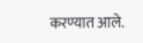करण्यात आले.